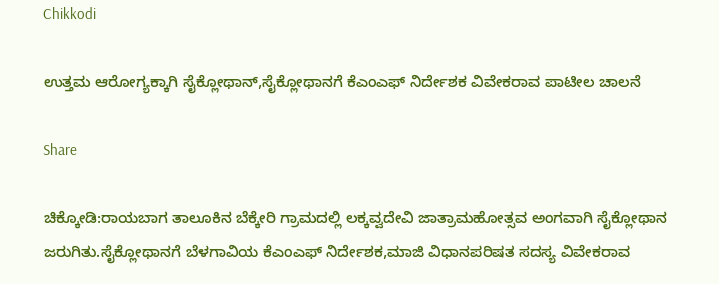Chikkodi

ಉತ್ತಮ ಆರೋಗ್ಯಕ್ಕಾಗಿ ಸೈಕ್ಲೋಥಾನ್,ಸೈಕ್ಲೋಥಾನಗೆ ಕೆಎಂಎಫ್ ನಿರ್ದೇಶಕ ವಿವೇಕರಾವ ಪಾಟೀಲ ಚಾಲನೆ

Share

ಚಿಕ್ಕೋಡಿ:ರಾಯಬಾಗ ತಾಲೂಕಿನ ಬೆಕ್ಕೇರಿ ಗ್ರಾಮದಲ್ಲಿ ಲಕ್ಕವ್ವದೇವಿ ಜಾತ್ರಾಮಹೋತ್ಸವ ಅಂಗವಾಗಿ ಸೈಕ್ಲೋಥಾನ ಜರುಗಿತು.ಸೈಕ್ಲೋಥಾನಗೆ ಬೆಳಗಾವಿಯ ಕೆಎಂಎಫ್ ನಿರ್ದೇಶಕ,ಮಾಜಿ ವಿಧಾನಪರಿಷತ ಸದಸ್ಯ ವಿವೇಕರಾವ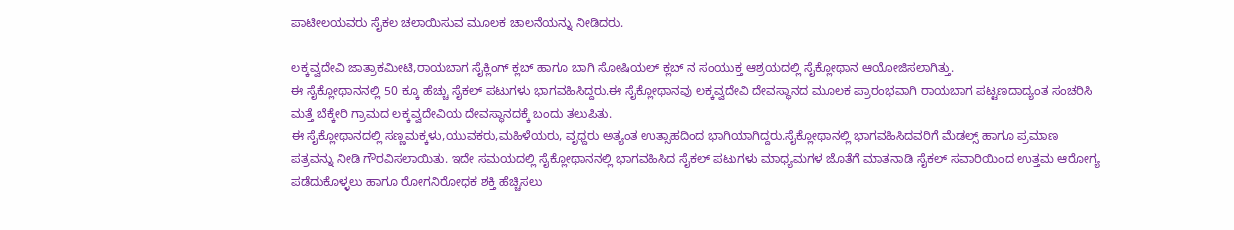ಪಾಟೀಲಯವರು ಸೈಕಲ ಚಲಾಯಿಸುವ ಮೂಲಕ ಚಾಲನೆಯನ್ನು ನೀಡಿದರು.

ಲಕ್ಕವ್ವದೇವಿ ಜಾತ್ರಾಕಮೀಟಿ,ರಾಯಬಾಗ ಸೈಕ್ಲಿಂಗ್ ‌ಕ್ಲಬ್ ಹಾಗೂ ಬಾಗಿ ಸೋಷಿಯಲ್ ಕ್ಲಬ್ ನ ಸಂಯುಕ್ತ ಆಶ್ರಯದಲ್ಲಿ ಸೈಕ್ಲೋಥಾನ ಆಯೋಜಿಸಲಾಗಿತ್ತು.
ಈ ಸೈಕ್ಲೋಥಾನನಲ್ಲಿ 50 ಕ್ಕೂ ಹೆಚ್ಚು ಸೈಕಲ್ ಪಟುಗಳು ಭಾಗವಹಿಸಿದ್ದರು.ಈ ಸೈಕ್ಲೋಥಾನವು ಲಕ್ಕವ್ವದೇವಿ ದೇವಸ್ಥಾನದ ಮೂಲಕ ಪ್ರಾರಂಭವಾಗಿ ರಾಯಬಾಗ ಪಟ್ಟಣದಾದ್ಯಂತ ಸಂಚರಿಸಿ ಮತ್ತೆ ಬೆಕ್ಕೇರಿ ಗ್ರಾಮದ ಲಕ್ಕವ್ವದೇವಿಯ ದೇವಸ್ಥಾನದಕ್ಕೆ ಬಂದು ತಲುಪಿತು.
ಈ ಸೈಕ್ಲೋಥಾನದಲ್ಲಿ ಸಣ್ಣಮಕ್ಕಳು,ಯುವಕರು,ಮಹಿಳೆಯರು, ವೃಧ್ದರು ಅತ್ಯಂತ ಉತ್ಸಾಹದಿಂದ ಭಾಗಿಯಾಗಿದ್ದರು.ಸೈಕ್ಲೋಥಾನಲ್ಲಿ ಭಾಗವಹಿಸಿದವರಿಗೆ ಮೆಡಲ್ಸ್ ಹಾಗೂ ಪ್ರಮಾಣ ಪತ್ರವನ್ನು ‌ನೀಡಿ ಗೌರವಿಸಲಾಯಿತು. ಇದೇ ಸಮಯದಲ್ಲಿ ಸೈಕ್ಲೋಥಾನನಲ್ಲಿ ಭಾಗವಹಿಸಿದ ಸೈಕಲ್ ಪಟುಗಳು ಮಾಧ್ಯಮಗಳ ಜೊತೆಗೆ ‌ಮಾತನಾಡಿ ಸೈಕಲ್ ಸವಾರಿಯಿಂದ ಉತ್ತಮ ಆರೋಗ್ಯ ಪಡೆದುಕೊಳ್ಳಲು ಹಾಗೂ ರೋಗನಿರೋಧಕ ಶಕ್ತಿ ಹೆಚ್ಚಿಸಲು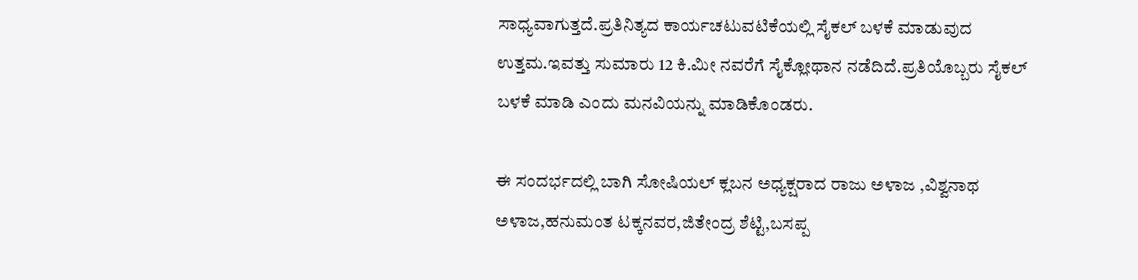ಸಾಧ್ಯವಾಗುತ್ತದೆ.ಪ್ರತಿನಿತ್ಯದ ಕಾರ್ಯಚಟುವಟಿಕೆಯಲ್ಲಿ ಸೈಕಲ್ ಬಳಕೆ ಮಾಡುವುದ ಉತ್ತಮ.ಇವತ್ತು ಸುಮಾರು 12 ಕಿ.ಮೀ ನವರೆಗೆ ಸೈಕ್ಲೋಥಾನ ನಡೆದಿದೆ.ಪ್ರತಿಯೊಬ್ಬರು ಸೈಕಲ್ ಬಳಕೆ ಮಾಡಿ ಎಂದು ಮನವಿಯನ್ನು ಮಾಡಿಕೊಂಡರು.

ಈ ಸಂದರ್ಭದಲ್ಲಿ ಬಾಗಿ ಸೋಷಿಯಲ್ ಕ್ಲಬನ ಅಧ್ಯಕ್ಷರಾದ ರಾಜು ಅಳಾಜ ,ವಿಶ್ವನಾಥ ಅಳಾಜ,ಹನುಮಂತ ಟಕ್ಕನವರ,ಜಿತೇಂದ್ರ ಶೆಟ್ಟಿ,ಬಸಪ್ಪ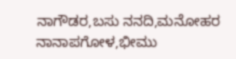ನಾಗೌಡರ,ಬಸು ನನದಿ,ಮನೋಹರ ನಾನಾಪಗೋಳ,ಭೀಮು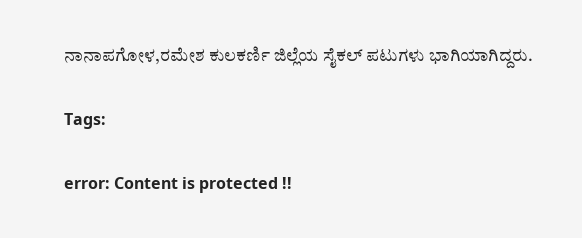ನಾನಾಪಗೋಳ,ರಮೇಶ ಕುಲಕರ್ಣಿ ಜಿಲ್ಲೆಯ ಸೈಕಲ್ ಪಟುಗಳು ಭಾಗಿಯಾಗಿದ್ದರು.

Tags:

error: Content is protected !!